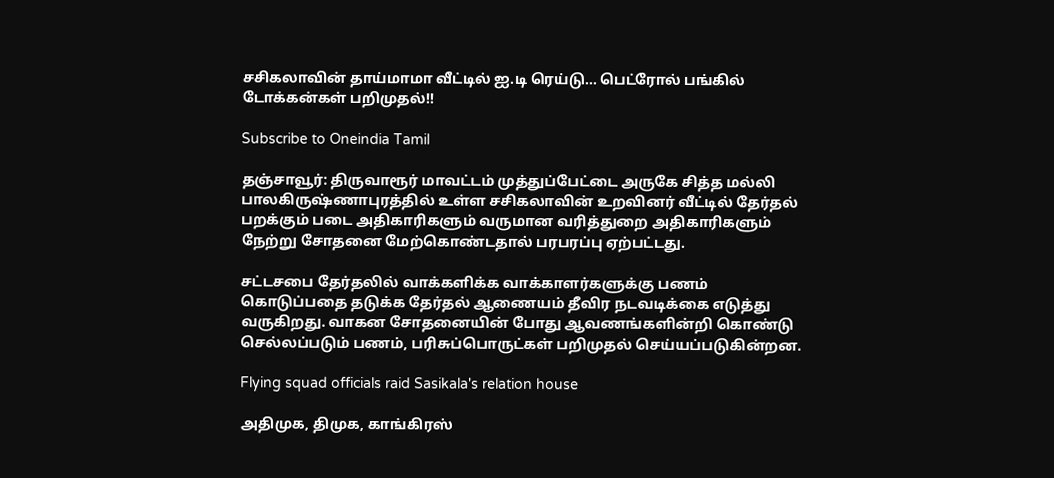சசிகலாவின் தாய்மாமா வீட்டில் ஐ.டி ரெய்டு... பெட்ரோல் பங்கில் டோக்கன்கள் பறிமுதல்!!

Subscribe to Oneindia Tamil

தஞ்சாவூர்: திருவாரூர் மாவட்டம் முத்துப்பேட்டை அருகே சித்த மல்லி பாலகிருஷ்ணாபுரத்தில் உள்ள சசிகலாவின் உறவினர் வீட்டில் தேர்தல் பறக்கும் படை அதிகாரிகளும் வருமான வரித்துறை அதிகாரிகளும் நேற்று சோதனை மேற்கொண்டதால் பரபரப்பு ஏற்பட்டது.

சட்டசபை தேர்தலில் வாக்களிக்க வாக்காளர்களுக்கு பணம் கொடுப்பதை தடுக்க தேர்தல் ஆணையம் தீவிர நடவடிக்கை எடுத்து வருகிறது. வாகன சோதனையின் போது ஆவணங்களின்றி கொண்டு செல்லப்படும் பணம், பரிசுப்பொருட்கள் பறிமுதல் செய்யப்படுகின்றன.

Flying squad officials raid Sasikala's relation house

அதிமுக, திமுக, காங்கிரஸ்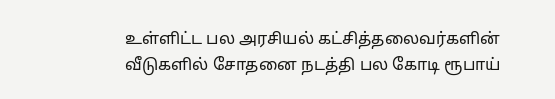உள்ளிட்ட பல அரசியல் கட்சித்தலைவர்களின் வீடுகளில் சோதனை நடத்தி பல கோடி ரூபாய்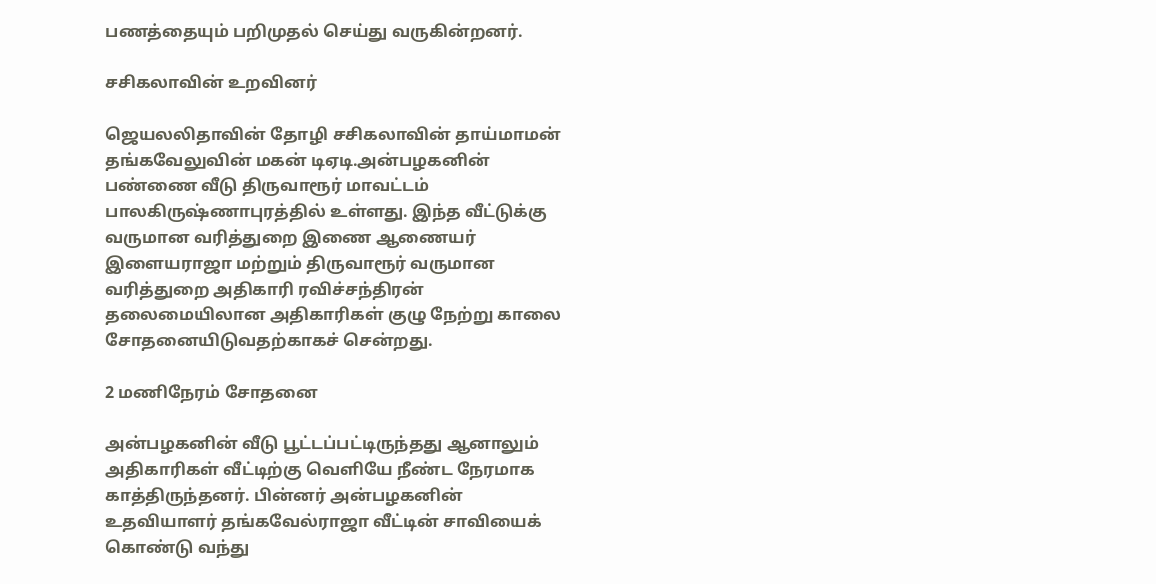பணத்தையும் பறிமுதல் செய்து வருகின்றனர்.

சசிகலாவின் உறவினர்

ஜெயலலிதாவின் தோழி சசிகலாவின் தாய்மாமன் தங்கவேலுவின் மகன் டிஏடி.அன்பழகனின் பண்ணை வீடு திருவாரூர் மாவட்டம் பாலகிருஷ்ணாபுரத்தில் உள்ளது. இந்த வீட்டுக்கு வருமான வரித்துறை இணை ஆணையர் இளையராஜா மற்றும் திருவாரூர் வருமான வரித்துறை அதிகாரி ரவிச்சந்திரன் தலைமையிலான அதிகாரிகள் குழு நேற்று காலை சோதனையிடுவதற்காகச் சென்றது.

2 மணிநேரம் சோதனை

அன்பழகனின் வீடு பூட்டப்பட்டிருந்தது ஆனாலும் அதிகாரிகள் வீட்டிற்கு வெளியே நீண்ட நேரமாக காத்திருந்தனர். பின்னர் அன்பழகனின் உதவியாளர் தங்கவேல்ராஜா வீட்டின் சாவியைக் கொண்டு வந்து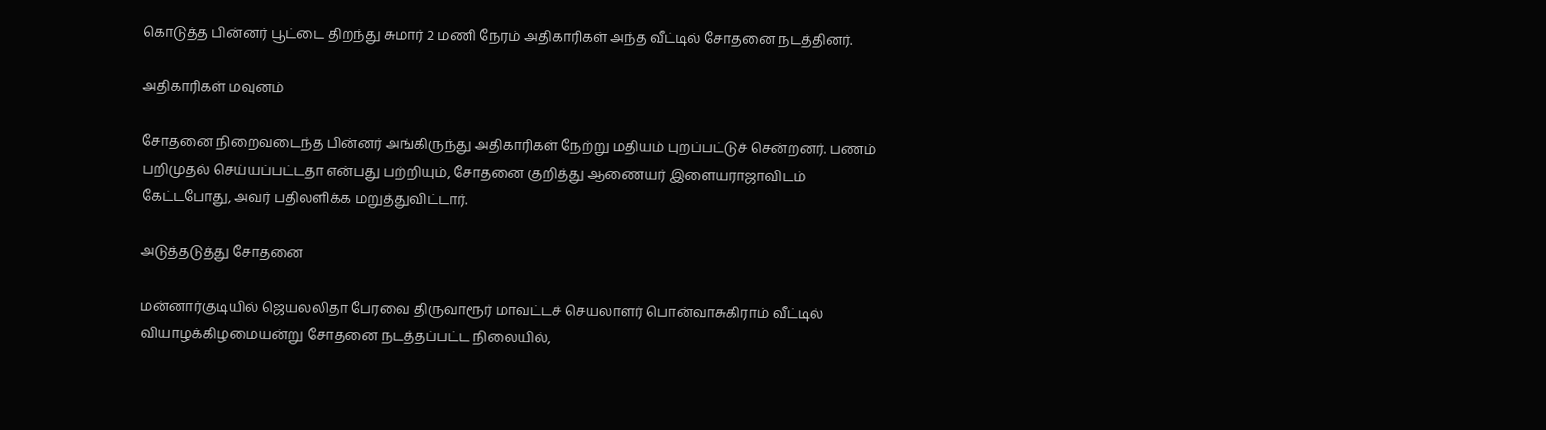கொடுத்த பின்னர் பூட்டை திறந்து சுமார் 2 மணி நேரம் அதிகாரிகள் அந்த வீட்டில் சோதனை நடத்தினர்.

அதிகாரிகள் மவுனம்

சோதனை நிறைவடைந்த பின்னர் அங்கிருந்து அதிகாரிகள் நேற்று மதியம் புறப்பட்டுச் சென்றனர். பணம் பறிமுதல் செய்யப்பட்டதா என்பது பற்றியும், சோதனை குறித்து ஆணையர் இளையராஜாவிடம் கேட்டபோது, அவர் பதிலளிக்க மறுத்துவிட்டார்.

அடுத்தடுத்து சோதனை

மன்னார்குடியில் ஜெயலலிதா பேரவை திருவாரூர் மாவட்டச் செயலாளர் பொன்வாசுகிராம் வீட்டில் வியாழக்கிழமையன்று சோதனை நடத்தப்பட்ட நிலையில்,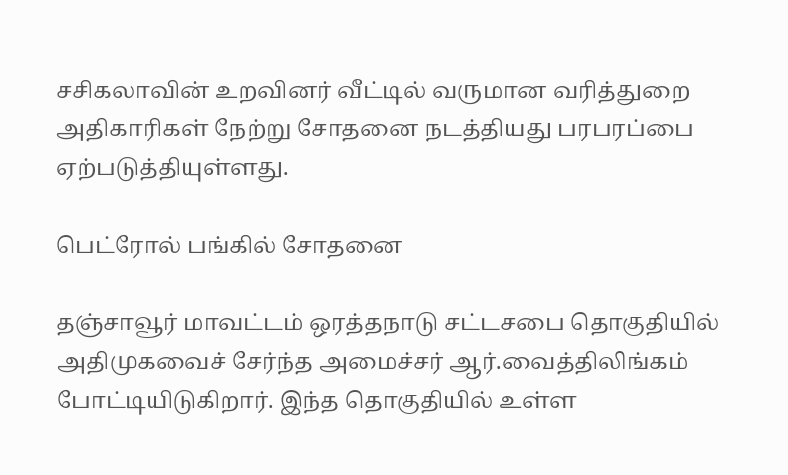சசிகலாவின் உறவினர் வீட்டில் வருமான வரித்துறை அதிகாரிகள் நேற்று சோதனை நடத்தியது பரபரப்பை ஏற்படுத்தியுள்ளது.

பெட்ரோல் பங்கில் சோதனை

தஞ்சாவூர் மாவட்டம் ஒரத்தநாடு சட்டசபை தொகுதியில் அதிமுகவைச் சேர்ந்த அமைச்சர் ஆர்.வைத்திலிங்கம் போட்டியிடுகிறார். இந்த தொகுதியில் உள்ள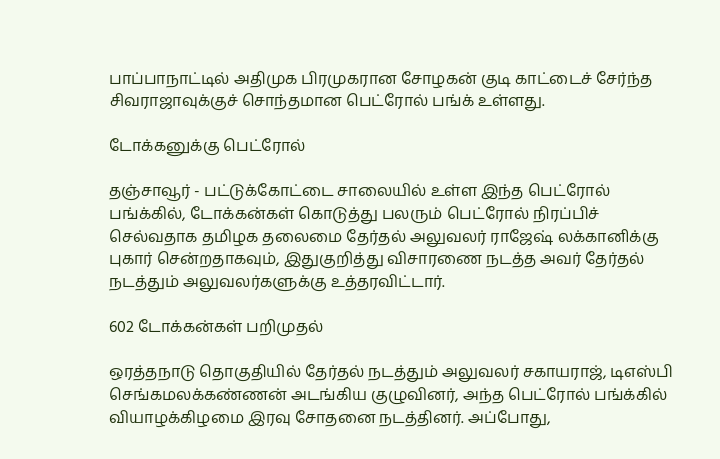பாப்பாநாட்டில் அதிமுக பிரமுகரான சோழகன் குடி காட்டைச் சேர்ந்த சிவராஜாவுக்குச் சொந்தமான பெட்ரோல் பங்க் உள்ளது.

டோக்கனுக்கு பெட்ரோல்

தஞ்சாவூர் - பட்டுக்கோட்டை சாலையில் உள்ள இந்த பெட்ரோல் பங்க்கில், டோக்கன்கள் கொடுத்து பலரும் பெட்ரோல் நிரப்பிச் செல்வதாக தமிழக தலைமை தேர்தல் அலுவலர் ராஜேஷ் லக்கானிக்கு புகார் சென்றதாகவும், இதுகுறித்து விசாரணை நடத்த அவர் தேர்தல் நடத்தும் அலுவலர்களுக்கு உத்தரவிட்டார்.

602 டோக்கன்கள் பறிமுதல்

ஒரத்தநாடு தொகுதியில் தேர்தல் நடத்தும் அலுவலர் சகாயராஜ், டிஎஸ்பி செங்கமலக்கண்ணன் அடங்கிய குழுவினர், அந்த பெட்ரோல் பங்க்கில் வியாழக்கிழமை இரவு சோதனை நடத்தினர். அப்போது,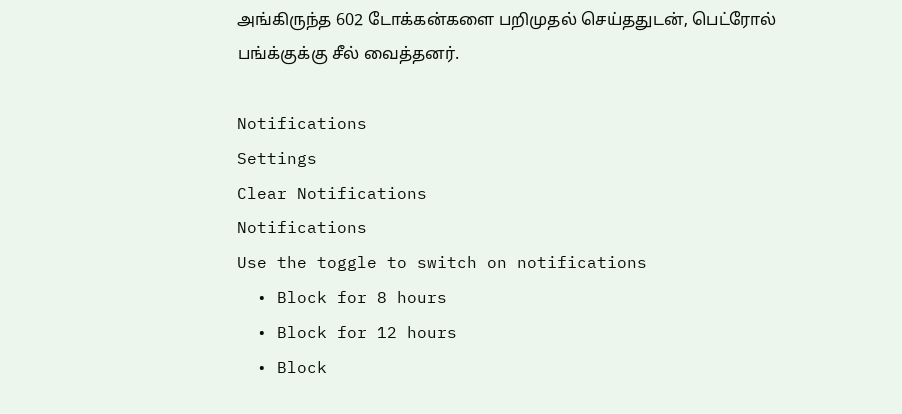அங்கிருந்த 602 டோக்கன்களை பறிமுதல் செய்ததுடன், பெட்ரோல் பங்க்குக்கு சீல் வைத்தனர்.

Notifications
Settings
Clear Notifications
Notifications
Use the toggle to switch on notifications
  • Block for 8 hours
  • Block for 12 hours
  • Block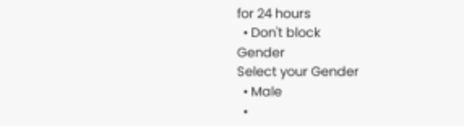for 24 hours
  • Don't block
Gender
Select your Gender
  • Male
  •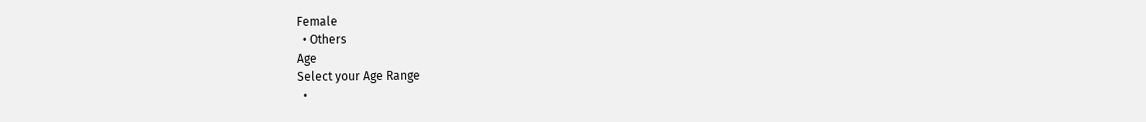Female
  • Others
Age
Select your Age Range
  •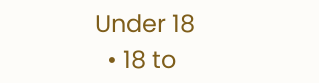Under 18
  • 18 to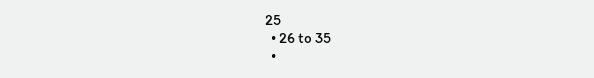25
  • 26 to 35
  •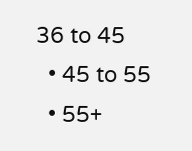36 to 45
  • 45 to 55
  • 55+